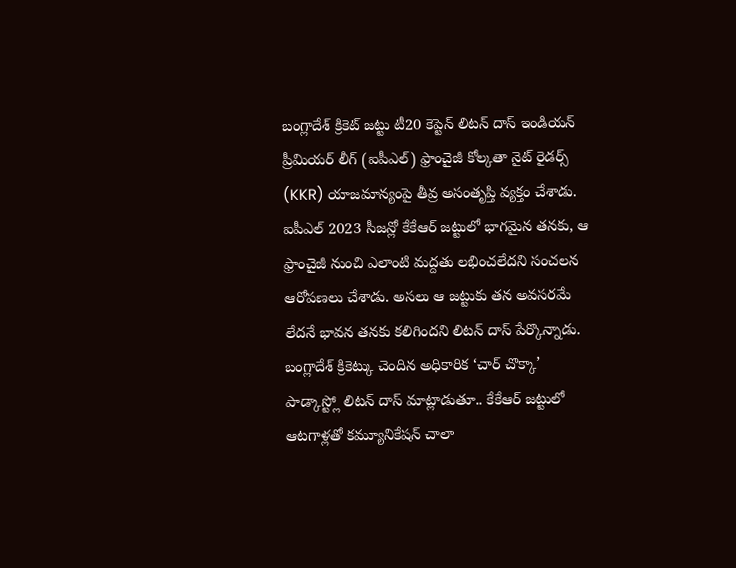బంగ్లాదేశ్ క్రికెట్ జట్టు టీ20 కెప్టెన్ లిటన్ దాస్ ఇండియన్ ప్రీమియర్ లీగ్ (ఐపీఎల్) ఫ్రాంచైజీ కోల్కతా నైట్ రైడర్స్ (KKR) యాజమాన్యంపై తీవ్ర అసంతృప్తి వ్యక్తం చేశాడు. ఐపీఎల్ 2023 సీజన్లో కేకేఆర్ జట్టులో భాగమైన తనకు, ఆ ఫ్రాంచైజీ నుంచి ఎలాంటి మద్దతు లభించలేదని సంచలన ఆరోపణలు చేశాడు. అసలు ఆ జట్టుకు తన అవసరమే లేదనే భావన తనకు కలిగిందని లిటన్ దాస్ పేర్కొన్నాడు.
బంగ్లాదేశ్ క్రికెట్కు చెందిన అధికారిక ‘చార్ చొక్కా’ పాడ్కాస్ట్లో లిటన్ దాస్ మాట్లాడుతూ.. కేకేఆర్ జట్టులో ఆటగాళ్లతో కమ్యూనికేషన్ చాలా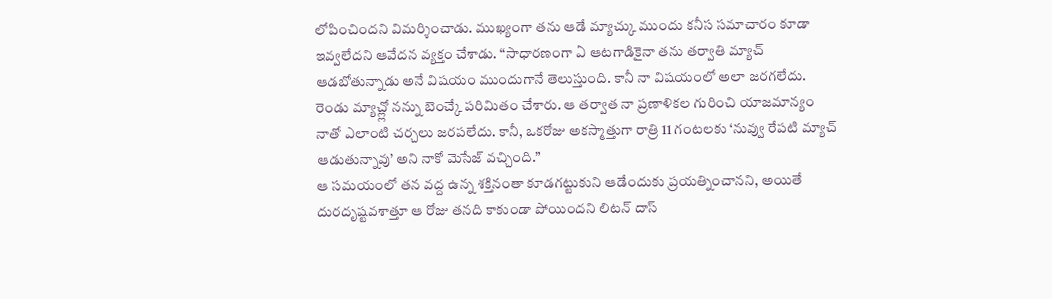లోపించిందని విమర్శించాడు. ముఖ్యంగా తను ఆడే మ్యాచ్కు ముందు కనీస సమాచారం కూడా ఇవ్వలేదని ఆవేదన వ్యక్తం చేశాడు. “సాధారణంగా ఏ ఆటగాడికైనా తను తర్వాతి మ్యాచ్ ఆడబోతున్నాడు అనే విషయం ముందుగానే తెలుస్తుంది. కానీ నా విషయంలో అలా జరగలేదు. రెండు మ్యాచ్ల్లో నన్ను బెంచ్కే పరిమితం చేశారు. ఆ తర్వాత నా ప్రణాళికల గురించి యాజమాన్యం నాతో ఎలాంటి చర్చలు జరపలేదు. కానీ, ఒకరోజు అకస్మాత్తుగా రాత్రి 11 గంటలకు ‘నువ్వు రేపటి మ్యాచ్ ఆడుతున్నావు’ అని నాకో మెసేజ్ వచ్చింది.”
ఆ సమయంలో తన వద్ద ఉన్న శక్తినంతా కూడగట్టుకుని ఆడేందుకు ప్రయత్నించానని, అయితే దురదృష్టవశాత్తూ ఆ రోజు తనది కాకుండా పోయిందని లిటన్ దాస్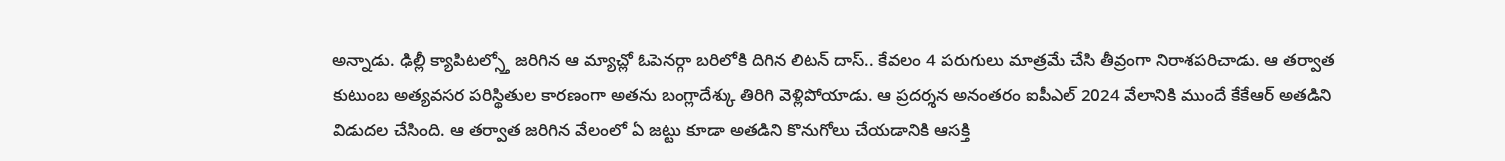అన్నాడు. ఢిల్లీ క్యాపిటల్స్తో జరిగిన ఆ మ్యాచ్లో ఓపెనర్గా బరిలోకి దిగిన లిటన్ దాస్.. కేవలం 4 పరుగులు మాత్రమే చేసి తీవ్రంగా నిరాశపరిచాడు. ఆ తర్వాత కుటుంబ అత్యవసర పరిస్థితుల కారణంగా అతను బంగ్లాదేశ్కు తిరిగి వెళ్లిపోయాడు. ఆ ప్రదర్శన అనంతరం ఐపీఎల్ 2024 వేలానికి ముందే కేకేఆర్ అతడిని విడుదల చేసింది. ఆ తర్వాత జరిగిన వేలంలో ఏ జట్టు కూడా అతడిని కొనుగోలు చేయడానికి ఆసక్తి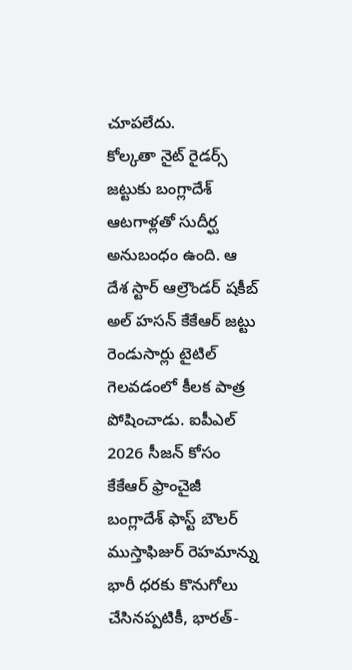చూపలేదు.
కోల్కతా నైట్ రైడర్స్ జట్టుకు బంగ్లాదేశ్ ఆటగాళ్లతో సుదీర్ఘ అనుబంధం ఉంది. ఆ దేశ స్టార్ ఆల్రౌండర్ షకీబ్ అల్ హసన్ కేకేఆర్ జట్టు రెండుసార్లు టైటిల్ గెలవడంలో కీలక పాత్ర పోషించాడు. ఐపీఎల్ 2026 సీజన్ కోసం కేకేఆర్ ఫ్రాంచైజీ బంగ్లాదేశ్ ఫాస్ట్ బౌలర్ ముస్తాఫిజుర్ రెహమాన్ను భారీ ధరకు కొనుగోలు చేసినప్పటికీ, భారత్-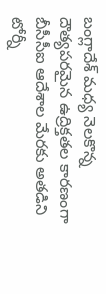బంగ్లాదేశ్ మధ్య నెలకొన్న దౌత్యపరమైన ఉద్రిక్తతల కారణంగా బీసీసీఐ ఆదేశాల మేరకు అతడిని టోర్నీ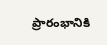ప్రారంభానికి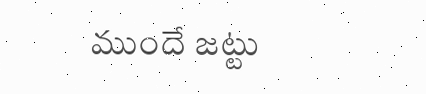ముందే జట్టు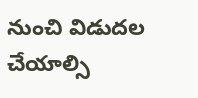నుంచి విడుదల చేయాల్సి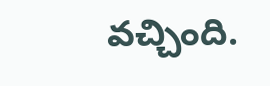వచ్చింది.